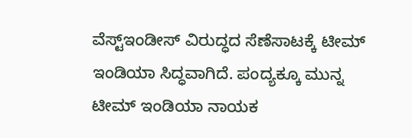ವೆಸ್ಟ್ಇಂಡೀಸ್ ವಿರುದ್ಧದ ಸೆಣೆಸಾಟಕ್ಕೆ ಟೀಮ್ ಇಂಡಿಯಾ ಸಿದ್ಧವಾಗಿದೆ. ಪಂದ್ಯಕ್ಕೂ ಮುನ್ನ ಟೀಮ್ ಇಂಡಿಯಾ ನಾಯಕ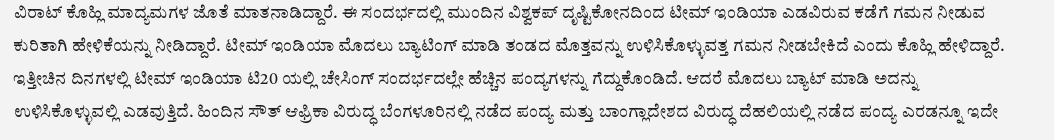ವಿರಾಟ್ ಕೊಹ್ಲಿ ಮಾದ್ಯಮಗಳ ಜೊತೆ ಮಾತನಾಡಿದ್ದಾರೆ. ಈ ಸಂದರ್ಭದಲ್ಲಿ ಮುಂದಿನ ವಿಶ್ವಕಪ್ ದೃಷ್ಟಿಕೋನದಿಂದ ಟೀಮ್ ಇಂಡಿಯಾ ಎಡವಿರುವ ಕಡೆಗೆ ಗಮನ ನೀಡುವ ಕುರಿತಾಗಿ ಹೇಳಿಕೆಯನ್ನು ನೀಡಿದ್ದಾರೆ. ಟೀಮ್ ಇಂಡಿಯಾ ಮೊದಲು ಬ್ಯಾಟಿಂಗ್ ಮಾಡಿ ತಂಡದ ಮೊತ್ತವನ್ನು ಉಳಿಸಿಕೊಳ್ಳುವತ್ತ ಗಮನ ನೀಡಬೇಕಿದೆ ಎಂದು ಕೊಹ್ಲಿ ಹೇಳಿದ್ದಾರೆ.
ಇತ್ತೀಚಿನ ದಿನಗಳಲ್ಲಿ ಟೀಮ್ ಇಂಡಿಯಾ ಟಿ20 ಯಲ್ಲಿ ಚೇಸಿಂಗ್ ಸಂದರ್ಭದಲ್ಲೇ ಹೆಚ್ಚಿನ ಪಂದ್ಯಗಳನ್ನು ಗೆದ್ದುಕೊಂಡಿದೆ. ಆದರೆ ಮೊದಲು ಬ್ಯಾಟ್ ಮಾಡಿ ಅದನ್ನು ಉಳಿಸಿಕೊಳ್ಳುವಲ್ಲಿ ಎಡವುತ್ತಿದೆ. ಹಿಂದಿನ ಸೌತ್ ಆಫ್ರಿಕಾ ವಿರುದ್ಧ ಬೆಂಗಳೂರಿನಲ್ಲಿ ನಡೆದ ಪಂದ್ಯ ಮತ್ತು ಬಾಂಗ್ಲಾದೇಶದ ವಿರುದ್ಧ ದೆಹಲಿಯಲ್ಲಿ ನಡೆದ ಪಂದ್ಯ ಎರಡನ್ನೂ ಇದೇ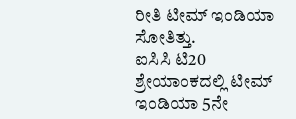ರೀತಿ ಟೀಮ್ ಇಂಡಿಯಾ ಸೋತಿತ್ತು.
ಐಸಿಸಿ ಟಿ20 ಶ್ರೇಯಾಂಕದಲ್ಲಿ ಟೀಮ್ ಇಂಡಿಯಾ 5ನೇ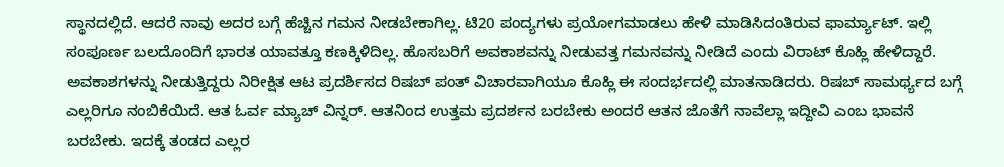ಸ್ಥಾನದಲ್ಲಿದೆ. ಆದರೆ ನಾವು ಅದರ ಬಗ್ಗೆ ಹೆಚ್ಚಿನ ಗಮನ ನೀಡಬೇಕಾಗಿಲ್ಲ. ಟಿ20 ಪಂದ್ಯಗಳು ಪ್ರಯೋಗಮಾಡಲು ಹೇಳಿ ಮಾಡಿಸಿದಂತಿರುವ ಫಾರ್ಮ್ಯಾಟ್. ಇಲ್ಲಿ ಸಂಪೂರ್ಣ ಬಲದೊಂದಿಗೆ ಭಾರತ ಯಾವತ್ತೂ ಕಣಕ್ಕಿಳಿದಿಲ್ಲ. ಹೊಸಬರಿಗೆ ಅವಕಾಶವನ್ನು ನೀಡುವತ್ತ ಗಮನವನ್ನು ನೀಡಿದೆ ಎಂದು ವಿರಾಟ್ ಕೊಹ್ಲಿ ಹೇಳಿದ್ದಾರೆ.
ಅವಕಾಶಗಳನ್ನು ನೀಡುತ್ತಿದ್ದರು ನಿರೀಕ್ಷಿತ ಆಟ ಪ್ರದರ್ಶಿಸದ ರಿಷಬ್ ಪಂತ್ ವಿಚಾರವಾಗಿಯೂ ಕೊಹ್ಲಿ ಈ ಸಂದರ್ಭದಲ್ಲಿ ಮಾತನಾಡಿದರು. ರಿಷಬ್ ಸಾಮರ್ಥ್ಯದ ಬಗ್ಗೆ ಎಲ್ಲರಿಗೂ ನಂಬಿಕೆಯಿದೆ. ಆತ ಓರ್ವ ಮ್ಯಾಚ್ ವಿನ್ನರ್. ಆತನಿಂದ ಉತ್ತಮ ಪ್ರದರ್ಶನ ಬರಬೇಕು ಅಂದರೆ ಆತನ ಜೊತೆಗೆ ನಾವೆಲ್ಲಾ ಇದ್ದೀವಿ ಎಂಬ ಭಾವನೆ ಬರಬೇಕು. ಇದಕ್ಕೆ ತಂಡದ ಎಲ್ಲರ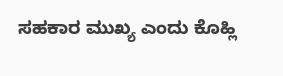ಸಹಕಾರ ಮುಖ್ಯ ಎಂದು ಕೊಹ್ಲಿ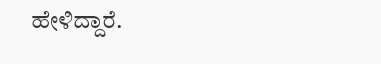ಹೇಳಿದ್ದಾರೆ.